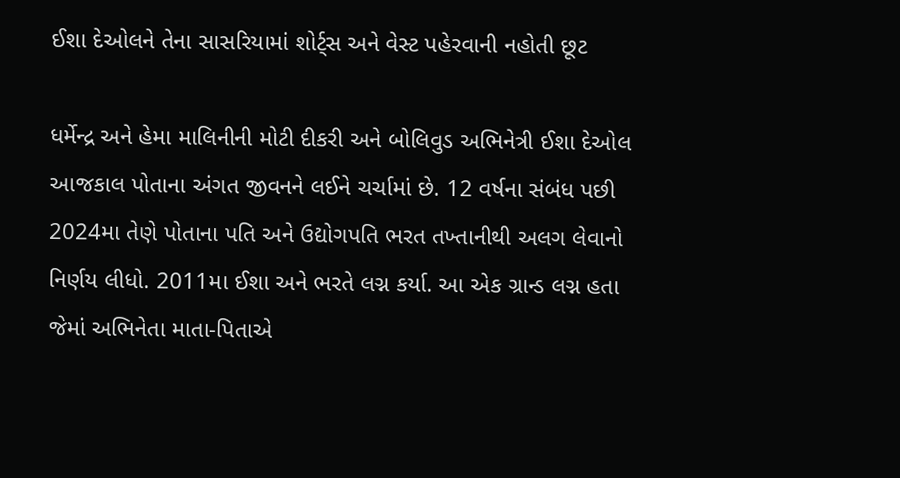ઈશા દેઓલને તેના સાસરિયામાં શોર્ટ્સ અને વેસ્ટ પહેરવાની નહોતી છૂટ

ધર્મેન્દ્ર અને હેમા માલિનીની મોટી દીકરી અને બોલિવુડ અભિનેત્રી ઈશા દેઓલ આજકાલ પોતાના અંગત જીવનને લઈને ચર્ચામાં છે. 12 વર્ષના સંબંધ પછી 2024મા તેણે પોતાના પતિ અને ઉદ્યોગપતિ ભરત તખ્તાનીથી અલગ લેવાનો નિર્ણય લીધો. 2011મા ઈશા અને ભરતે લગ્ન કર્યા. આ એક ગ્રાન્ડ લગ્ન હતા જેમાં અભિનેતા માતા-પિતાએ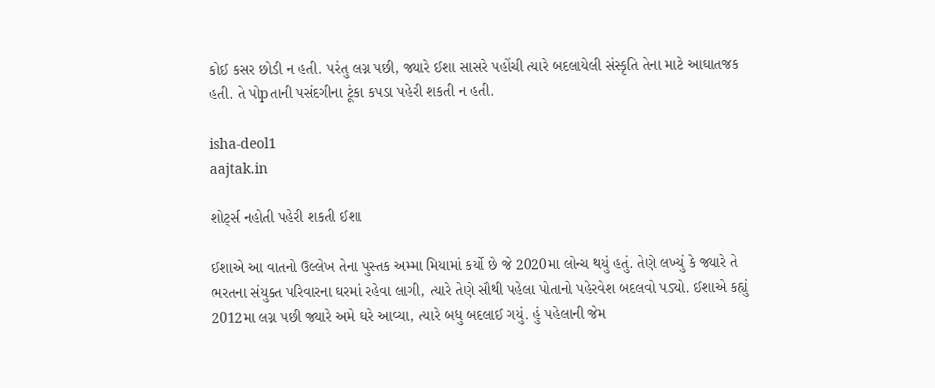કોઈ કસર છોડી ન હતી. પરંતુ લગ્ન પછી, જ્યારે ઈશા સાસરે પહોંચી ત્યારે બદલાયેલી સંસ્કૃતિ તેના માટે આઘાતજક હતી. તે પોpતાની પસંદગીના ટૂંકા કપડા પહેરી શકતી ન હતી.

isha-deol1
aajtak.in

શોર્ટ્સ નહોતી પહેરી શકતી ઈશા

ઈશાએ આ વાતનો ઉલ્લેખ તેના પુસ્તક અમ્મા મિયામાં કર્યો છે જે 2020મા લોન્ચ થયું હતું. તેણે લખ્યું કે જ્યારે તે ભરતના સંયુક્ત પરિવારના ઘરમાં રહેવા લાગી, ત્યારે તેણે સૌથી પહેલા પોતાનો પહેરવેશ બદલવો પડ્યો. ઈશાએ કહ્યું 2012મા લગ્ન પછી જ્યારે અમે ઘરે આવ્યા, ત્યારે બધુ બદલાઈ ગયું. હું પહેલાની જેમ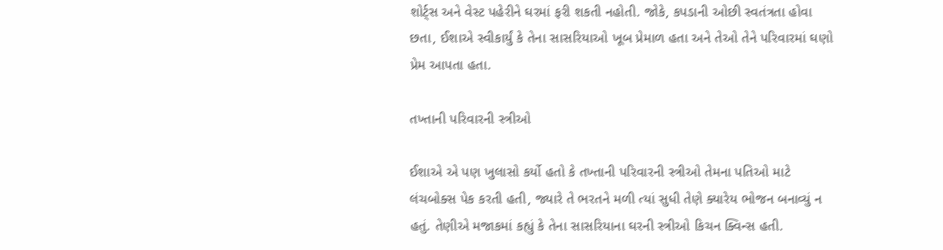શોર્ટ્સ અને વેસ્ટ પહેરીને ઘરમાં ફરી શકતી નહોતી. જોકે, કપડાની ઓછી સ્વતંત્રતા હોવા છતા, ઈશાએ સ્વીકાર્યું કે તેના સાસરિયાઓ ખૂબ પ્રેમાળ હતા અને તેઓ તેને પરિવારમાં ઘણો પ્રેમ આપતા હતા.

તખ્તાની પરિવારની સ્ત્રીઓ

ઈશાએ એ પણ ખુલાસો કર્યો હતો કે તખ્તાની પરિવારની સ્ત્રીઓ તેમના પતિઓ માટે લંચબોક્સ પેક કરતી હતી, જ્યારે તે ભરતને મળી ત્યાં સુધી તેણે ક્યારેય ભોજન બનાવ્યું ન હતું. તેણીએ મજાકમાં કહ્યું કે તેના સાસરિયાના ઘરની સ્ત્રીઓ કિચન ક્વિન્સ હતી.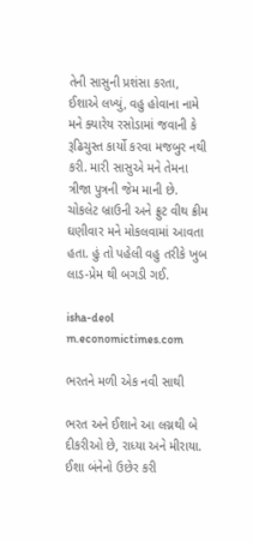તેની સાસુની પ્રશંસા કરતા, ઈશાએ લખ્યું, વહુ હોવાના નામે મને ક્યારેય રસોડામાં જવાની કે રૂઢિચુસ્ત કાર્યો કરવા મજબુર નથી કરી. મારી સાસુએ મને તેમના ત્રીજા પુત્રની જેમ માની છે. ચોકલેટ બ્રાઉની અને ફ્રુટ વીથ ક્રીમ ઘણીવાર મને મોકલવામાં આવતા હતા. હું તો પહેલી વહુ તરીકે ખુબ લાડ-પ્રેમ થી બગડી ગઈ.

isha-deol
m.economictimes.com

ભરતને મળી એક નવી સાથી

ભરત અને ઈશાને આ લગ્નથી બે દીકરીઓ છે, રાધ્યા અને મીરાયા. ઈશા બંનેનો ઉછેર કરી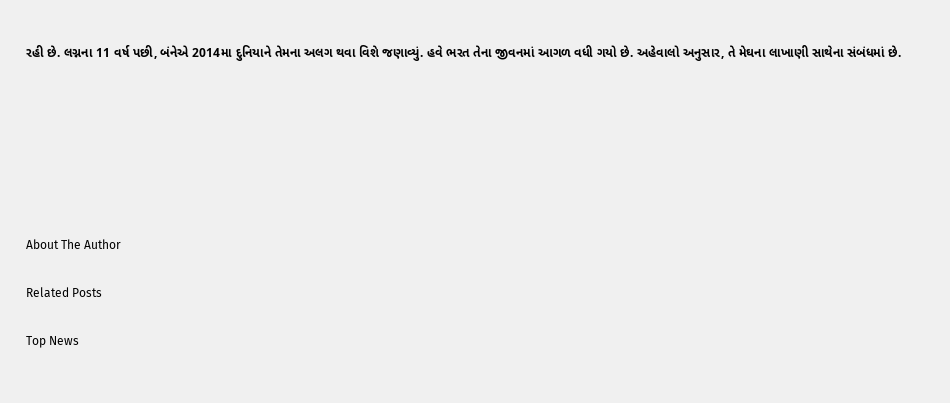રહી છે. લગ્નના 11 વર્ષ પછી, બંનેએ 2014મા દુનિયાને તેમના અલગ થવા વિશે જણાવ્યું. હવે ભરત તેના જીવનમાં આગળ વધી ગયો છે. અહેવાલો અનુસાર, તે મેઘના લાખાણી સાથેના સંબંધમાં છે.







About The Author

Related Posts

Top News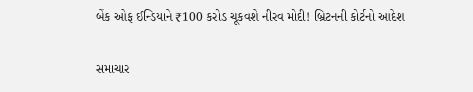બેંક ઓફ ઈન્ડિયાને ₹100 કરોડ ચૂકવશે નીરવ મોદી! બ્રિટનની કોર્ટનો આદેશ

સમાચાર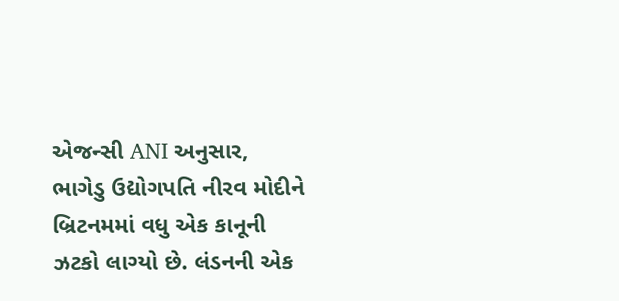એજન્સી ANI અનુસાર, ભાગેડુ ઉદ્યોગપતિ નીરવ મોદીને બ્રિટનમમાં વધુ એક કાનૂની ઝટકો લાગ્યો છે. લંડનની એક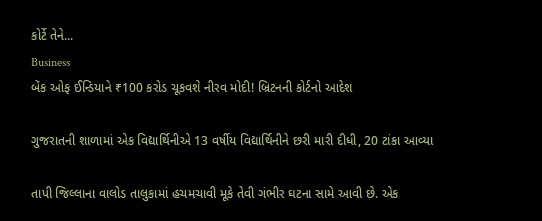કોર્ટે તેને...
Business
બેંક ઓફ ઈન્ડિયાને ₹100 કરોડ ચૂકવશે નીરવ મોદી! બ્રિટનની કોર્ટનો આદેશ

ગુજરાતની શાળામાં એક વિદ્યાર્થિનીએ 13 વર્ષીય વિદ્યાર્થિનીને છરી મારી દીધી, 20 ટાંકા આવ્યા

તાપી જિલ્લાના વાલોડ તાલુકામાં હચમચાવી મૂકે તેવી ગંભીર ઘટના સામે આવી છે. એક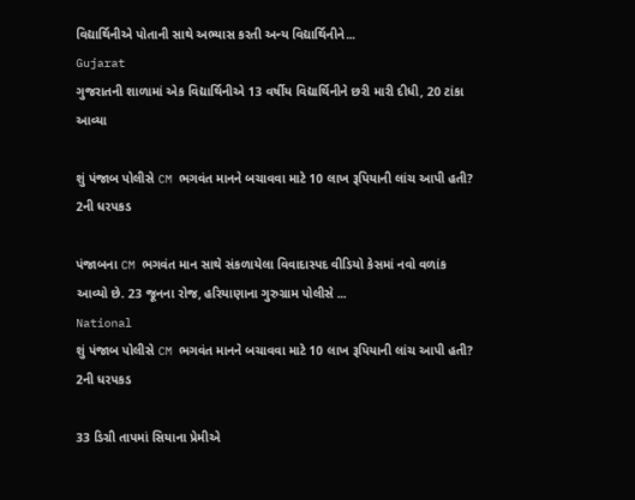વિદ્યાર્થિનીએ પોતાની સાથે અભ્યાસ કરતી અન્ય વિદ્યાર્થિનીને...
Gujarat
ગુજરાતની શાળામાં એક વિદ્યાર્થિનીએ 13 વર્ષીય વિદ્યાર્થિનીને છરી મારી દીધી, 20 ટાંકા આવ્યા

શું પંજાબ પોલીસે CM ભગવંત માનને બચાવવા માટે 10 લાખ રૂપિયાની લાંચ આપી હતી? 2ની ધરપકડ

પંજાબના CM ભગવંત માન સાથે સંકળાયેલા વિવાદાસ્પદ વીડિયો કેસમાં નવો વળાંક આવ્યો છે. 23 જૂનના રોજ, હરિયાણાના ગુરુગ્રામ પોલીસે ...
National
શું પંજાબ પોલીસે CM ભગવંત માનને બચાવવા માટે 10 લાખ રૂપિયાની લાંચ આપી હતી? 2ની ધરપકડ

33 ડિગ્રી તાપમાં સિયાના પ્રેમીએ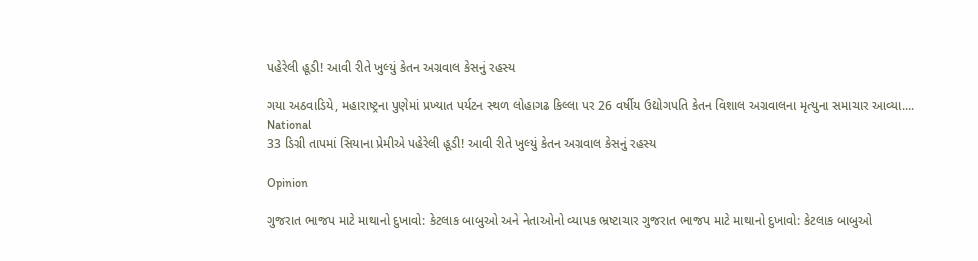પહેરેલી હૂડી! આવી રીતે ખુલ્યું કેતન અગ્રવાલ કેસનું રહસ્ય

ગયા અઠવાડિયે, મહારાષ્ટ્રના પુણેમાં પ્રખ્યાત પર્યટન સ્થળ લોહાગઢ કિલ્લા પર 26 વર્ષીય ઉદ્યોગપતિ કેતન વિશાલ અગ્રવાલના મૃત્યુના સમાચાર આવ્યા....
National
33 ડિગ્રી તાપમાં સિયાના પ્રેમીએ પહેરેલી હૂડી! આવી રીતે ખુલ્યું કેતન અગ્રવાલ કેસનું રહસ્ય

Opinion

ગુજરાત ભાજપ માટે માથાનો દુખાવો: કેટલાક બાબુઓ અને નેતાઓનો વ્યાપક ભ્રષ્ટાચાર ગુજરાત ભાજપ માટે માથાનો દુખાવો: કેટલાક બાબુઓ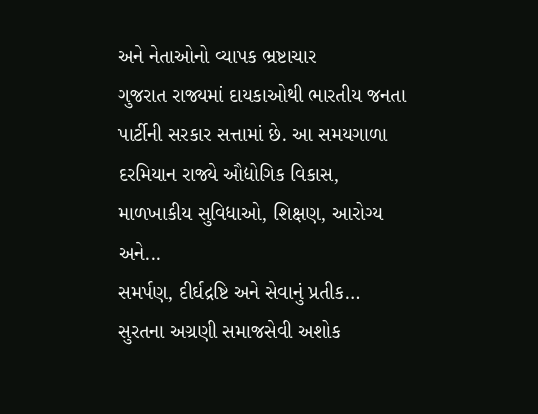અને નેતાઓનો વ્યાપક ભ્રષ્ટાચાર
ગુજરાત રાજ્યમાં દાયકાઓથી ભારતીય જનતા પાર્ટીની સરકાર સત્તામાં છે. આ સમયગાળા દરમિયાન રાજ્યે ઔદ્યોગિક વિકાસ, માળખાકીય સુવિધાઓ, શિક્ષણ, આરોગ્ય અને...
સમર્પણ, દીર્ઘદ્રષ્ટિ અને સેવાનું પ્રતીક… સુરતના અગ્રણી સમાજસેવી અશોક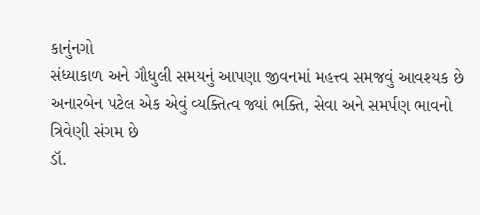કાનુંનગો
સંધ્યાકાળ અને ગૌધુલી સમયનું આપણા જીવનમાં મહત્ત્વ સમજવું આવશ્યક છે
અનારબેન પટેલ એક એવું વ્યક્તિત્વ જ્યાં ભક્તિ, સેવા અને સમર્પણ ભાવનો ત્રિવેણી સંગમ છે
ડૉ.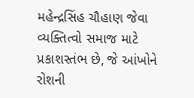મહેન્દ્રસિંહ ચૌહાણ જેવા વ્યક્તિત્વો સમાજ માટે પ્રકાશસ્તંભ છે, જે આંખોને રોશની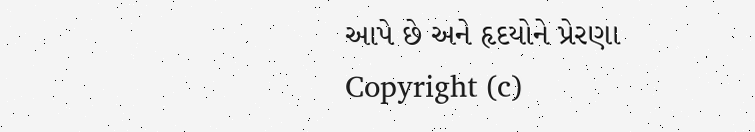આપે છે અને હૃદયોને પ્રેરણા
Copyright (c)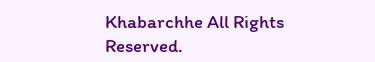Khabarchhe All Rights Reserved.